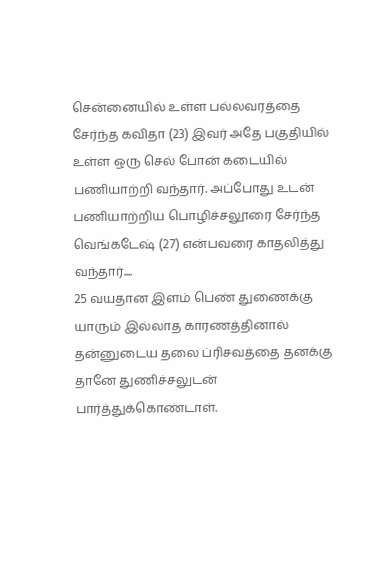சென்னையில் உள்ள பல்லவரத்தை சேர்ந்த கவிதா (23) இவர் அதே பகுதியில் உள்ள ஒரு செல் போன் கடையில் பணியாற்றி வந்தார். அப்போது உடன் பணியாற்றிய பொழிச்சலூரை சேர்ந்த வெங்கடேஷ் (27) என்பவரை காதலித்து வந்தார்....
25 வயதான இளம் பெண் துணைக்கு யாரும் இல்லாத காரணத்தினால் தன்னுடைய தலை ப்ரிசவத்தை தனக்கு தானே துணிச்சலுடன் பார்த்துக்கொண்டாள்.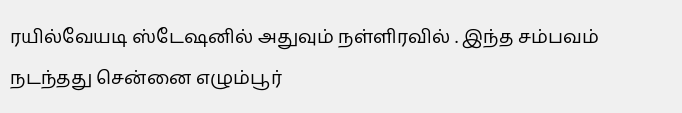ரயில்வேயடி ஸ்டேஷனில் அதுவும் நள்ளிரவில் . இந்த சம்பவம் நடந்தது சென்னை எழும்பூர்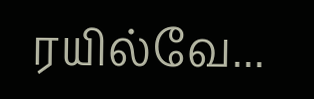ரயில்வே...